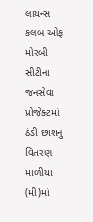લાયન્સ કલબ ઓફ મોરબી સીટીના જનસેવા પ્રોજેક્ટમાં ઠંડી છાશનુ વિતરણ માળીયા (મી)માં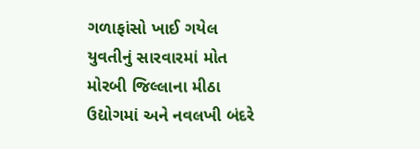ગળાફાંસો ખાઈ ગયેલ યુવતીનું સારવારમાં મોત મોરબી જિલ્લાના મીઠા ઉદ્યોગમાં અને નવલખી બંદરે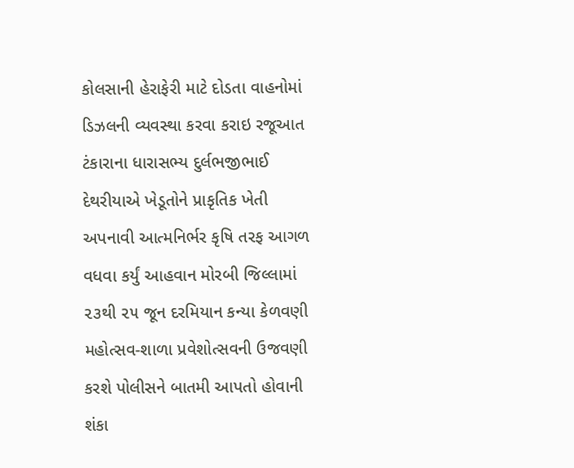કોલસાની હેરાફેરી માટે દોડતા વાહનોમાં ડિઝલની વ્યવસ્થા કરવા કરાઇ રજૂઆત ટંકારાના ધારાસભ્ય દુર્લભજીભાઈ દેથરીયાએ ખેડૂતોને પ્રાકૃતિક ખેતી અપનાવી આત્મનિર્ભર કૃષિ તરફ આગળ વધવા કર્યું આહવાન મોરબી જિલ્લામાં ૨૩થી ૨૫ જૂન દરમિયાન કન્યા કેળવણી મહોત્સવ-શાળા પ્રવેશોત્સવની ઉજવણી કરશે પોલીસને બાતમી આપતો હોવાની શંકા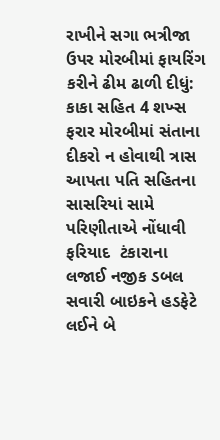રાખીને સગા ભત્રીજા ઉપર મોરબીમાં ફાયરિંગ કરીને ઢીમ ઢાળી દીધું: કાકા સહિત 4 શખ્સ ફરાર મોરબીમાં સંતાના દીકરો ન હોવાથી ત્રાસ આપતા પતિ સહિતના સાસરિયાં સામે પરિણીતાએ નોંધાવી ફરિયાદ  ટંકારાના લજાઈ નજીક ડબલ સવારી બાઇકને હડફેટે લઈને બે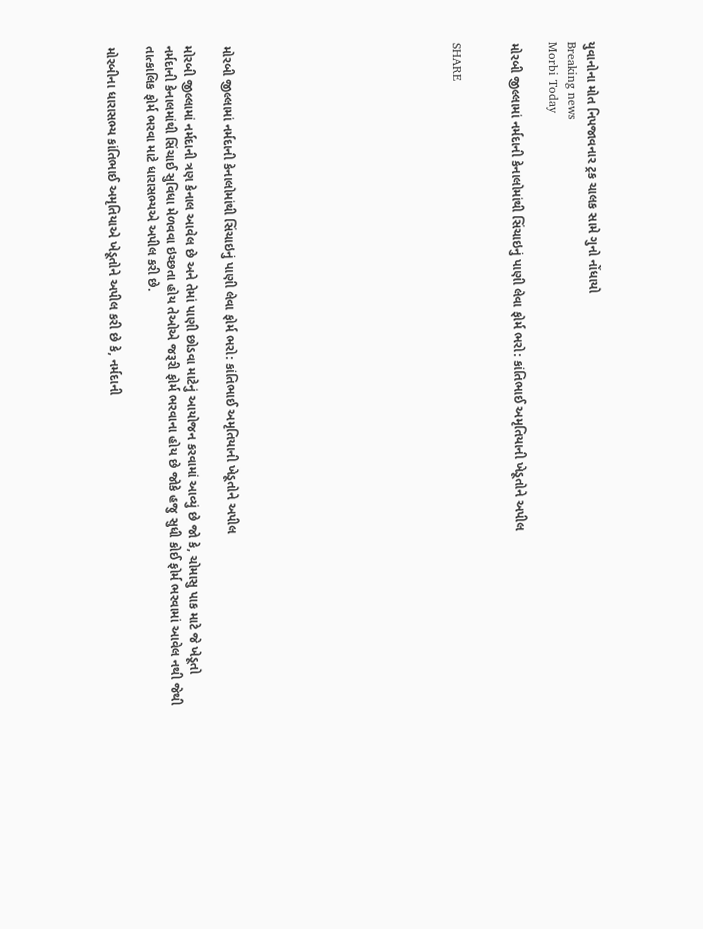યુવાનોના મોત નિપજાવનાર ટ્રક ચાલક સામે ગુનો નોંધાયો
Breaking news
Morbi Today

મોરબી જીલ્લામાં નર્મદાની કેનાલોમાંથી સિંચાઇનું પાણી લેવા ફોર્મ ભરો: કાંતિભાઈ અમૃતિયાની ખેડૂતોને અપીલ


SHARE











મોરબી જીલ્લામાં નર્મદાની કેનાલોમાંથી સિંચાઇનું પાણી લેવા ફોર્મ ભરો: કાંતિભાઈ અમૃતિયાની ખેડૂતોને અપીલ

મોરબી જીલ્લામાં નર્મદાની ત્રણ કેનાલ આવેલ છે અને તેમાં પાણી છોડવા માટેનું આયોજન કરવામાં આવ્યું છે જો કે, ચોમાસુ પાક માટે જે ખેડૂતો નર્મદાની કેનાલમાંથી સિંચાઈ સુવિધા મેળવવા ઇચ્છતા હોય તેઓએ જરૂરી ફોર્મ ભરવાના હોય છે જોકે હજુ સુધી કોઈ ફોર્મ ભરવામાં આવેલ નથી જેથી તાત્કાલિક ફોર્મ ભરવા માટે ધારાસભ્યએ અપીલ કરી છે.

મોરબીના ધારાસભ્ય કાંતિભાઈ અમૃતિયાએ ખેડૂતોને અપીલ કરી છે કે, નર્મદાની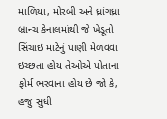માળિયા, મોરબી અને ધ્રાંગધ્રા બ્રાન્ચ કેનાલમાંથી જે ખેડૂતો સિંચાઇ માટેનું પાણી મેળવવા ઇચ્છતા હોય તેઓએ પોતાના ફોર્મ ભરવાના હોય છે જો કે, હજુ સુધી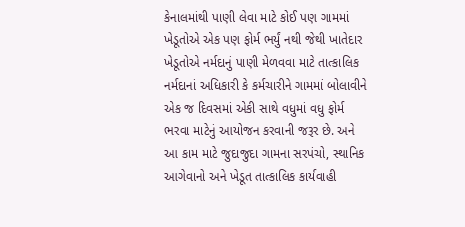કેનાલમાંથી પાણી લેવા માટે કોઈ પણ ગામમાં ખેડૂતોએ એક પણ ફોર્મ ભર્યું નથી જેથી ખાતેદાર ખેડૂતોએ નર્મદાનું પાણી મેળવવા માટે તાત્કાલિક નર્મદાનાં અધિકારી કે કર્મચારીને ગામમાં બોલાવીને એક જ દિવસમાં એકી સાથે વધુમાં વધુ ફોર્મ ભરવા માટેનું આયોજન કરવાની જરૂર છે. અને આ કામ માટે જુદાજુદા ગામના સરપંચો, સ્થાનિક આગેવાનો અને ખેડૂત તાત્કાલિક કાર્યવાહી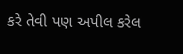કરે તેવી પણ અપીલ કરેલ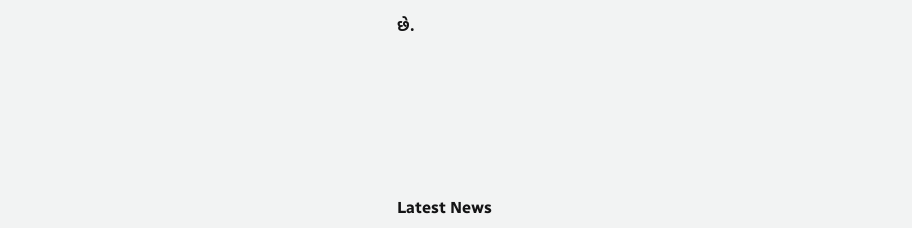છે.






Latest News